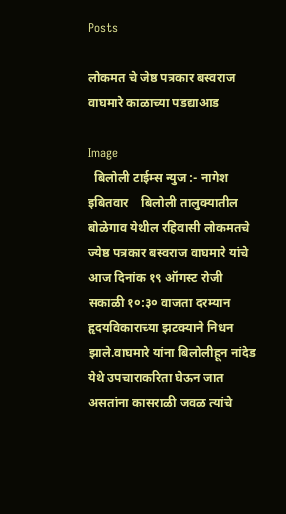Posts

लोकमत चे जेष्ठ पत्रकार बस्वराज वाघमारे काळाच्या पडद्याआड

Image
  बिलोली टाईम्स न्युज :- नागेश इबितवार    बिलोली तालुक्यातील बोळेगाव येथील रहिवासी लोकमतचे ज्येष्ठ पत्रकार बस्वराज वाघमारे यांचे आज दिनांक १९ ऑगस्ट रोजी सकाळी १०:३० वाजता दरम्यान हृदयविकाराच्या झटक्याने निधन झाले.वाघमारे यांना बिलोलीहून नांदेड येथे उपचाराकरिता घेऊन जात असतांना कासराळी जवळ त्यांचे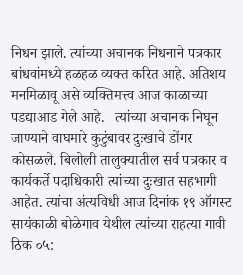निधन झाले. त्यांच्या अचानक निधनाने पत्रकार बांधवांमध्ये हळहळ व्यक्त करित आहे. अतिशय मनमिळावू असे व्यक्तिमत्त्व आज काळाच्या पडद्याआड गेले आहे.   त्यांच्या अचानक निघून जाण्याने वाघमारे कुटुंबावर दुःखाचे डोंगर कोसळले. बिलोली तालुक्यातील सर्व पत्रकार व कार्यकर्ते पदाधिकारी त्यांच्या दुःखात सहभागी आहेत. त्यांचा अंत्यविधी आज दिनांक १९ ऑगस्ट सायंकाळी बोळेगाव येथील त्यांच्या राहत्या गावी ठिक ०५: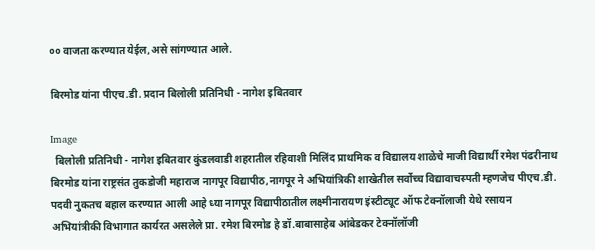०० वाजता करण्यात येईल,असे सांगण्यात आले.

बिरमोड यांना पीएच.डी. प्रदान बिलोली प्रतिनिधी - नागेश इबितवार

Image
  बिलोली प्रतिनिधी - नागेश इबितवार कुंडलवाडी शहरातील रहिवाशी मिलिंद प्राथमिक व विद्यालय शाळेचे माजी विद्यार्थी रमेश पंढरीनाथ बिरमोड यांना राष्ट्रसंत तुकडोजी महाराज नागपूर विद्यापीठ,नागपूर ने अभियांत्रिकी शाखेतील सर्वोच्च विद्यावाचस्पती म्हणजेच पीएच.डी. पदवी नुकतच बहाल करण्यात आली आहे ध्या नागपूर विद्यापीठातील लक्ष्मीनारायण इंस्टीट्यूट ऑफ टेक्नॉलाजी येथे रसायन अभियांत्रीकी विभागात कार्यरत असलेले प्रा. रमेश बिरमोड हे डॉ.बाबासाहेब आंबेडकर टेक्नॉलॉजी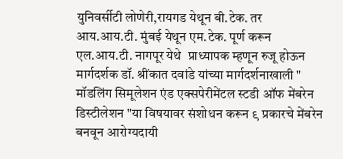युनिवर्सीटी लोणेरी,रायगड येथून बी.टेक. तर आय.आय.टी. मुंबई येथून एम.टेक. पूर्ण करून एल.आय.टी. नागपूर येथे  प्राध्यापक म्हणून रुजू होऊन मार्गदर्शक डॉ. श्रींकात दवांडे यांच्या मार्गदर्शनाखाली " मॉडलिंग सिमूलेशन एंड एक्सपेरीमेंटल स्टडी ऑफ मेंबरेन डिस्टीलेशन "या विषयावर संशोधन करून ९ प्रकारचे मेंबरेन बनवून आरोग्यदायी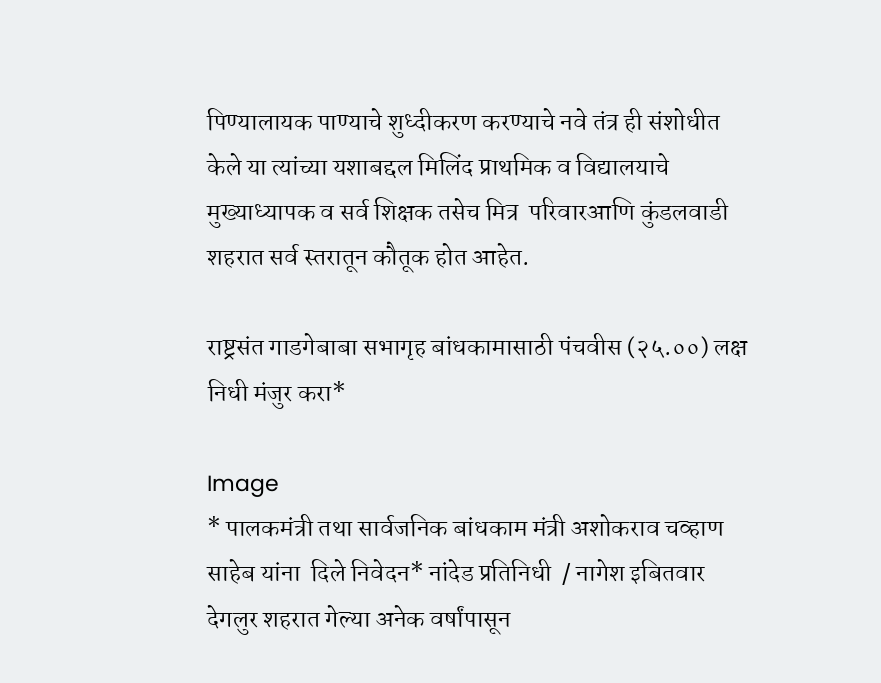पिण्यालायक पाण्याचे शुध्दीकरण करण्याचे नवे तंत्र ही संशोधीत केले या त्यांच्या यशाबद्दल मिलिंद प्राथमिक व विद्यालयाचे मुख्याध्यापक व सर्व शिक्षक तसेच मित्र  परिवारआणि कुंडलवाडी शहरात सर्व स्तरातून कौतूक होत आहेत.

राष्ट्रसंत गाडगेबाबा सभागृह बांधकामासाठी पंचवीस (२५.००) लक्ष निधी मंजुर करा*

Image
* पालकमंत्री तथा सार्वजनिक बांधकाम मंत्री अशोकराव चव्हाण साहेब यांना  दिले निवेदन* नांदेड प्रतिनिधी  / नागेश इबितवार   देगलुर शहरात गेल्या अनेक वर्षांपासून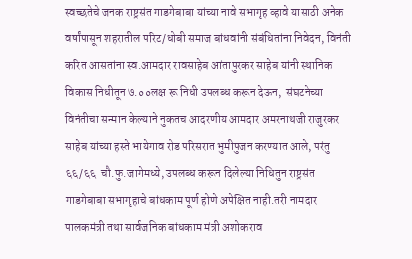स्वच्छतेचे जनक राष्ट्रसंत गाडगेबाबा यांच्या नावे सभागृह व्हावे यासाठी अनेक वर्षांपासून शहरातील परिट/धोबी समाज बांधवांनी संबंधितांना निवेदन, विनंती करित आसतांना स्व.आमदार रावसाहेब आंतापुरकर साहेब यांनी स्थानिक विकास निधीतून ७.००लक्ष रू निधी उपलब्ध करून देऊन,  संघटनेच्या विनंतीचा सन्मान केल्याने नुकतच आदरणीय आमदार अमरनाथजी राजुरकर साहेब यांच्या हस्ते भायेगाव रोड परिसरात भुमीपुजन करण्यात आले, परंतु ६६/६६  चौ.फु.जागेमध्ये, उपलब्ध करून दिलेल्या निधितुन राष्ट्रसंत गाडगेबाबा सभागृहाचे बांधकाम पूर्ण होणे अपेक्षित नाही.तरी नामदार पालकमंत्री तथा सार्वजनिक बांधकाम मंत्री अशोकराव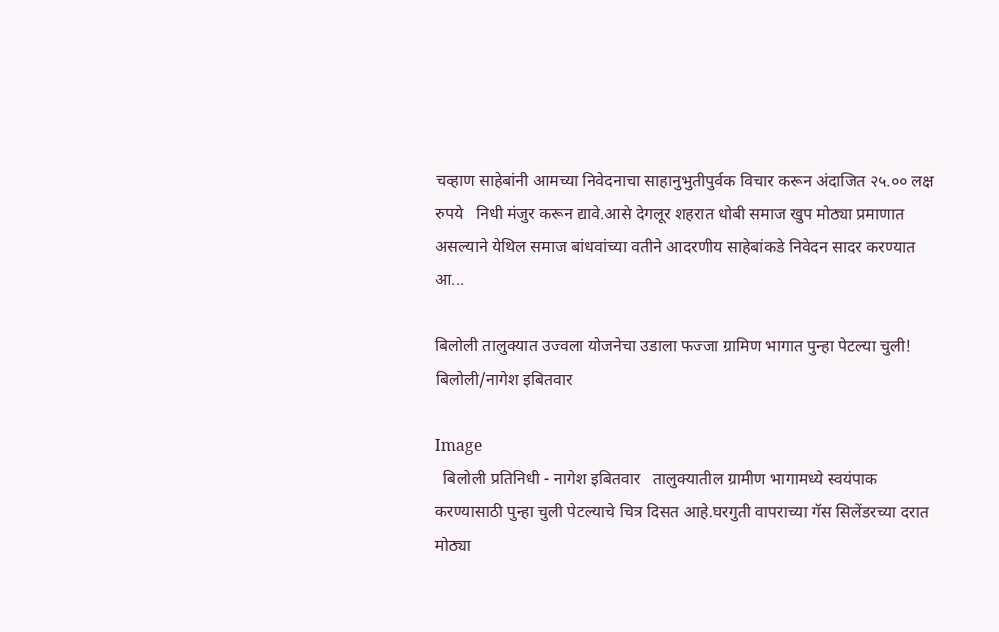चव्हाण साहेबांनी आमच्या निवेदनाचा साहानुभुतीपुर्वक विचार करून अंदाजित २५.०० लक्ष रुपये   निधी मंजुर करून द्यावे.आसे देगलूर शहरात धोबी समाज खुप मोठ्या प्रमाणात असल्याने येथिल समाज बांधवांच्या वतीने आदरणीय साहेबांकडे निवेदन सादर करण्यात आ...

बिलोली तालुक्यात उज्वला योजनेचा उडाला फज्जा ग्रामिण भागात पुन्हा पेटल्या चुली! बिलोली/नागेश इबितवार

Image
  बिलोली प्रतिनिधी - नागेश इबितवार   तालुक्यातील ग्रामीण भागामध्ये स्वयंपाक करण्यासाठी पुन्हा चुली पेटल्याचे चित्र दिसत आहे.घरगुती वापराच्या गॅस सिलेंडरच्या दरात मोठ्या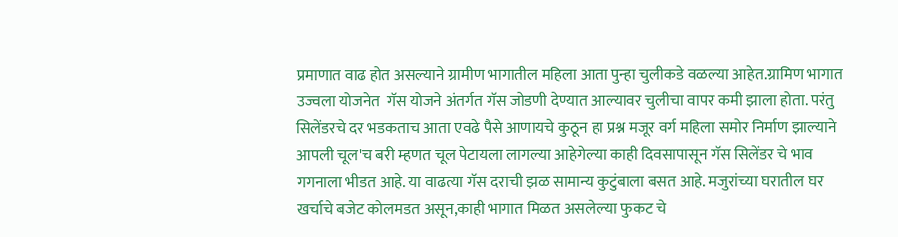प्रमाणात वाढ होत असल्याने ग्रामीण भागातील महिला आता पुन्हा चुलीकडे वळल्या आहेत.ग्रामिण भागात उज्वला योजनेत  गॅस योजने अंतर्गत गॅस जोडणी देण्यात आल्यावर चुलीचा वापर कमी झाला होता. परंतु सिलेंडरचे दर भडकताच आता एवढे पैसे आणायचे कुठून हा प्रश्न मजूर वर्ग महिला समोर निर्माण झाल्याने आपली चूल'च बरी म्हणत चूल पेटायला लागल्या आहेगेल्या काही दिवसापासून गॅस सिलेंडर चे भाव गगनाला भीडत आहे. या वाढत्या गॅस दराची झळ सामान्य कुटुंबाला बसत आहे. मजुरांच्या घरातील घर खर्चाचे बजेट कोलमडत असून,काही भागात मिळत असलेल्या फुकट चे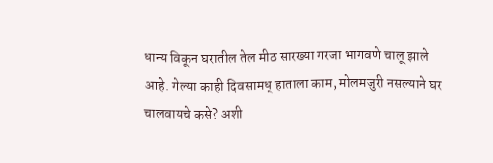धान्य विकून घरातील तेल मीठ सारख्या गरजा भागवणे चालू झाले आहे. गेल्या काही दिवसामध् हाताला काम, मोलमजुरी नसल्याने घर चालवायचे कसे? अशी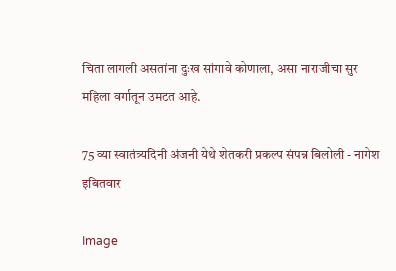चिता लागली असतांना दुःख सांगावे कोणाला, असा नाराजीचा सुर महिला वर्गातून उमटत आहे.

75 व्या स्वातंत्र्यदिनी अंजनी येथे शेतकरी प्रकल्प संपन्न बिलोली - नागेश इबितवार

Image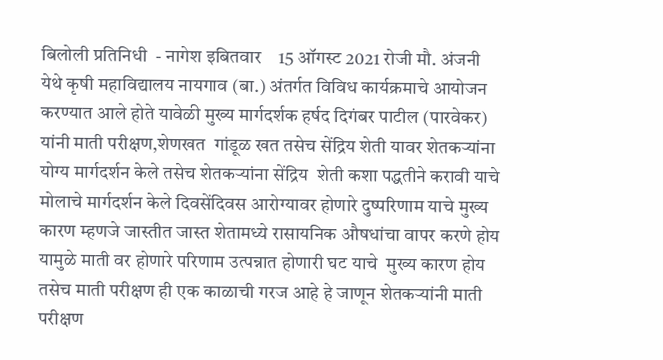बिलोली प्रतिनिधी  - नागेश इबितवार    15 ऑगस्ट 2021 रोजी मौ. अंजनी येथे कृषी महाविद्यालय नायगाव (बा.) अंतर्गत विविध कार्यक्रमाचे आयोजन करण्यात आले होते यावेळी मुख्य मार्गदर्शक हर्षद दिगंबर पाटील (पारवेकर) यांनी माती परीक्षण,शेणखत  गांडूळ खत तसेच सेंद्रिय शेती यावर शेतकऱ्यांना योग्य मार्गदर्शन केले तसेच शेतकऱ्यांना सेंद्रिय  शेती कशा पद्धतीने करावी याचे मोलाचे मार्गदर्शन केले दिवसेंदिवस आरोग्यावर होणारे दुष्परिणाम याचे मुख्य कारण म्हणजे जास्तीत जास्त शेतामध्ये रासायनिक औषधांचा वापर करणे होय यामुळे माती वर होणारे परिणाम उत्पन्नात होणारी घट याचे  मुख्य कारण होय तसेच माती परीक्षण ही एक काळाची गरज आहे हे जाणून शेतकऱ्यांनी माती परीक्षण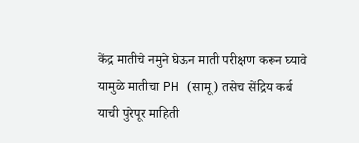केंद्र मातीचे नमुने घेऊन माती परीक्षण करून घ्यावे यामुळे मातीचा PH (सामू) तसेच सेंद्रिय कर्ब याची पुरेपूर माहिती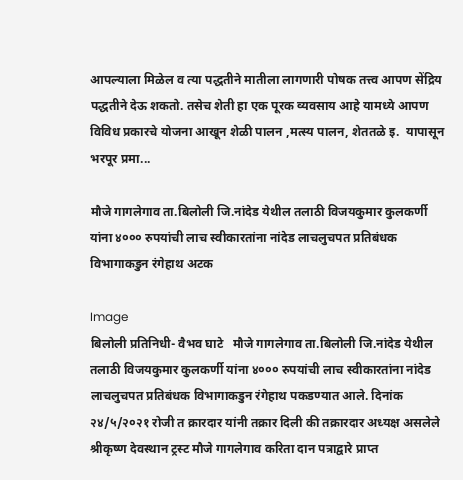आपल्याला मिळेल व त्या पद्धतीने मातीला लागणारी पोषक तत्त्व आपण सेंद्रिय पद्धतीने देऊ शकतो. तसेच शेती हा एक पूरक व्यवसाय आहे यामध्ये आपण विविध प्रकारचे योजना आखून शेळी पालन ,मत्स्य पालन, शेततळे इ.  यापासून भरपूर प्रमा...

मौजे गागलेगाव ता.बिलोली जि.नांदेड येथील तलाठी विजयकुमार कुलकर्णी यांना ४००० रुपयांची लाच स्वीकारतांना नांदेड लाचलुचपत प्रतिबंधक विभागाकडुन रंगेहाथ अटक

Image
बिलोली प्रतिनिधी- वैभव घाटे   मौजे गागलेगाव ता.बिलोली जि.नांदेड येथील तलाठी विजयकुमार कुलकर्णी यांना ४००० रुपयांची लाच स्वीकारतांना नांदेड लाचलुचपत प्रतिबंधक विभागाकडुन रंगेहाथ पकडण्यात आले. दिनांक २४/५/२०२१ रोजी त क्रारदार यांनी तक्रार दिली की तक्रारदार अध्यक्ष असलेले श्रीकृष्ण देवस्थान ट्रस्ट मौजे गागलेगाव करिता दान पत्राद्वारे प्राप्त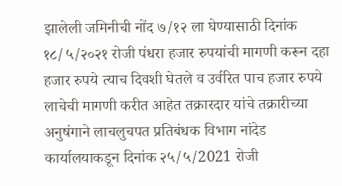झालेली जमिनीची नोंद ७/१२ ला घेण्यासाठी दिनांक १८/५/२०२१ रोजी पंधरा हजार रुपयांची मागणी करून दहा हजार रुपये त्याच दिवशी घेतले व उर्वरित पाच हजार रुपये लाचेची मागणी करीत आहेत तक्रारदार यांचे तक्रारीच्या अनुषंगाने लाचलुचपत प्रतिबंधक विभाग नांदेड कार्यालयाकडून दिनांक २५/५/2021 रोजी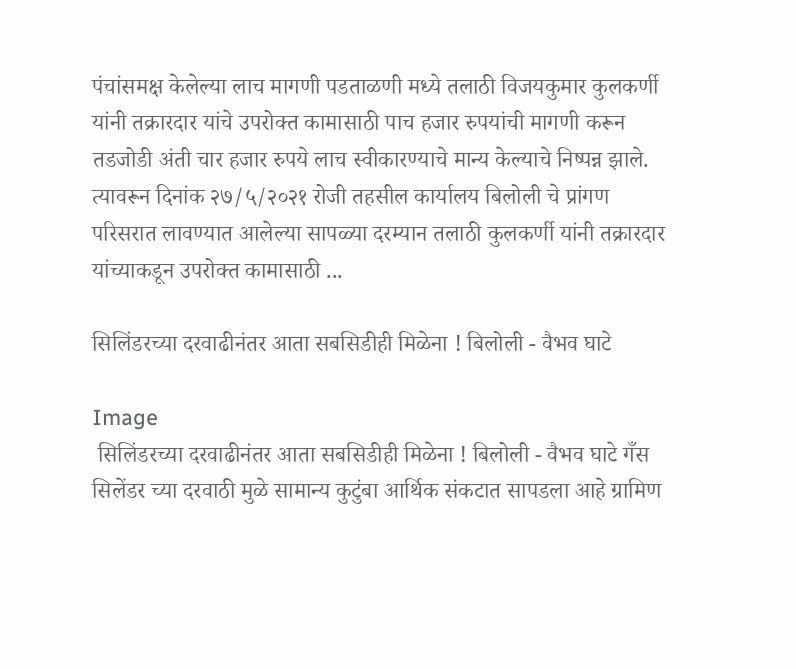पंचांसमक्ष केलेल्या लाच मागणी पडताळणी मध्ये तलाठी विजयकुमार कुलकर्णी यांनी तक्रारदार यांचे उपरोक्त कामासाठी पाच हजार रुपयांची मागणी करून तडजोडी अंती चार हजार रुपये लाच स्वीकारण्याचे मान्य केल्याचे निष्पन्न झाले. त्यावरून दिनांक २७/५/२०२१ रोजी तहसील कार्यालय बिलोली चे प्रांगण परिसरात लावण्यात आलेल्या सापळ्या दरम्यान तलाठी कुलकर्णी यांनी तक्रारदार यांच्याकडून उपरोक्त कामासाठी ...

सिलिंडरच्या दरवाढीनंतर आता सबसिडीही मिळेना ! बिलोली - वैभव घाटे

Image
 सिलिंडरच्या दरवाढीनंतर आता सबसिडीही मिळेना ! बिलोली - वैभव घाटे गँस सिलेंडर च्या दरवाठी मुळे सामान्य कुटुंबा आर्थिक संकटात सापडला आहे ग्रामिण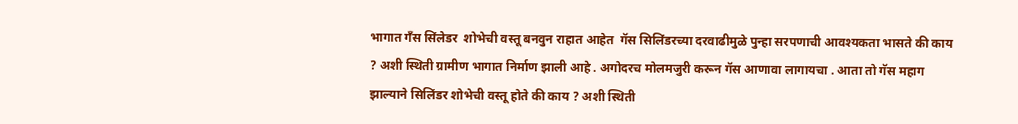भागात गँस सिंलेडर  शोभेची वस्तू बनवुन राहात आहेत  गॅस सिलिंडरच्या दरवाढीमुळे पुन्हा सरपणाची आवश्यकता भासते की काय ? अशी स्थिती ग्रामीण भागात निर्माण झाली आहे . अगोदरच मोलमजुरी करून गॅस आणावा लागायचा . आता तो गॅस महाग झाल्याने सिलिंडर शोभेची वस्तू होते की काय ? अशी स्थिती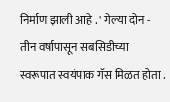निर्माण झाली आहे . ' गेल्या दोन - तीन वर्षापासून सबसिडीच्या स्वरूपात स्वयंपाक गॅस मिळत होता .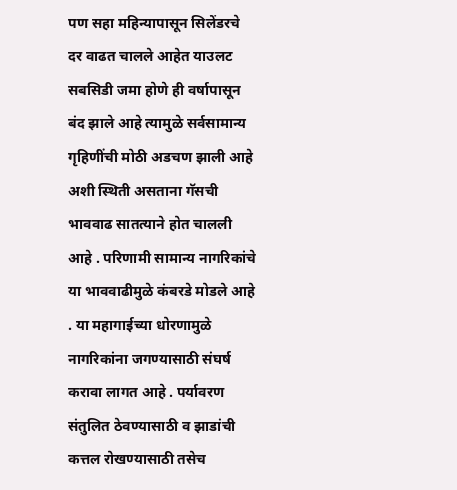पण सहा महिन्यापासून सिलेंडरचे दर वाढत चालले आहेत याउलट सबसिडी जमा होणे ही वर्षापासून बंद झाले आहे त्यामुळे सर्वसामान्य गृहिणींची मोठी अडचण झाली आहे  अशी स्थिती असताना गॅसची भाववाढ सातत्याने होत चालली आहे . परिणामी सामान्य नागरिकांचे या भाववाढीमुळे कंबरडे मोडले आहे . या महागाईच्या धोरणामुळे नागरिकांना जगण्यासाठी संघर्ष करावा लागत आहे . पर्यावरण संतुलित ठेवण्यासाठी व झाडांची कत्तल रोखण्यासाठी तसेच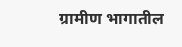ग्रामीण भागातील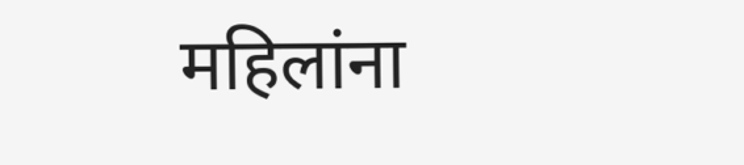महिलांना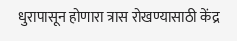धुरापासून होणारा त्रास रोखण्यासाठी केंद्र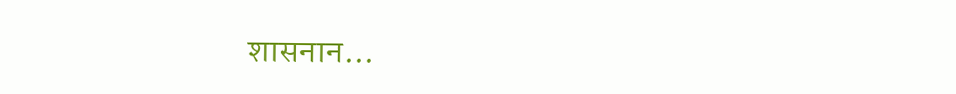शासनान...